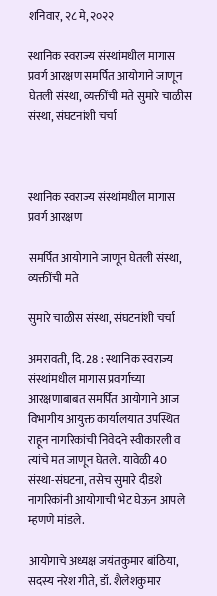शनिवार, २८ मे, २०२२

स्थानिक स्वराज्य संस्थांमधील मागास प्रवर्ग आरक्षण समर्पित आयोगाने जाणून घेतली संस्था, व्यक्तींची मते सुमारे चाळीस संस्था, संघटनांशी चर्चा



स्थानिक स्वराज्य संस्थांमधील मागास प्रवर्ग आरक्षण

समर्पित आयोगाने जाणून घेतली संस्था, व्यक्तींची मते

सुमारे चाळीस संस्था, संघटनांशी चर्चा

अमरावती, दि. 28 : स्थानिक स्वराज्य संस्थांमधील मागास प्रवर्गाच्या आरक्षणाबाबत समर्पित आयोगाने आज विभागीय आयुक्त कार्यालयात उपस्थित राहून नागरिकांची निवेदने स्वीकारली व त्यांचे मत जाणून घेतले. यावेळी 40 संस्था-संघटना, तसेच सुमारे दीडशे नागरिकांनी आयोगाची भेट घेऊन आपले म्हणणे मांडले.

आयोगाचे अध्यक्ष जयंतकुमार बांठिया, सदस्य नरेश गीते, डॉ. शैलेशकुमार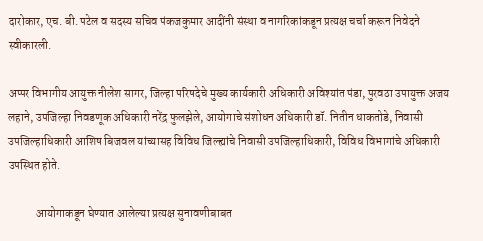दारोकार, एच. बी. पटेल व सदस्य सचिव पंकजकुमार आदींनी संस्था व नागरिकांकडून प्रत्यक्ष चर्चा करून निवेदने स्वीकारली.

अप्पर विभागीय आयुक्त नीलेश सागर, जिल्हा परिषदेचे मुख्य कार्यकारी अधिकारी अविश्यांत पंडा, पुरवठा उपायुक्त अजय लहाने, उपजिल्हा निवडणूक अधिकारी नरेंद्र फुलझेले, आयोगाचे संशोधन अधिकारी डॉ. नितीन धाकतोडे, निवासी उपजिल्हाधिकारी आशिष बिजवल यांच्यासह विविध जिल्ह्यांचे निवासी उपजिल्हाधिकारी, विविध विभागांचे अधिकारी उपस्थित होते.

            आयोगाकडून घेण्यात आलेल्या प्रत्यक्ष सुनावणीबाबत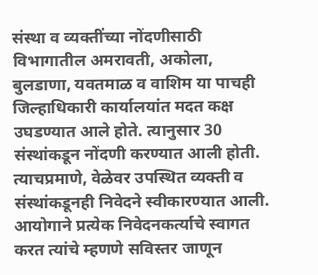संस्था व व्यक्तींच्या नोंदणीसाठी विभागातील अमरावती, अकोला, बुलडाणा, यवतमाळ व वाशिम या पाचही जिल्हाधिकारी कार्यालयांत मदत कक्ष उघडण्यात आले होते. त्यानुसार 30 संस्थांकडून नोंदणी करण्यात आली होती. त्याचप्रमाणे, वेळेवर उपस्थित व्यक्ती व संस्थांकडूनही निवेदने स्वीकारण्यात आली. आयोगाने प्रत्येक निवेदनकर्त्याचे स्वागत करत त्यांचे म्हणणे सविस्तर जाणून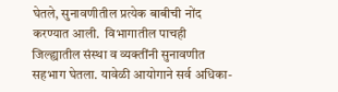घेतले, सुनावणीतील प्रत्येक बाबीची नोंद करण्यात आली.  विभागातील पाचही जिल्ह्यातील संस्था व व्यक्तींनी सुनावणीत सहभाग घेतला. यावेळी आयोगाने सर्व अधिका-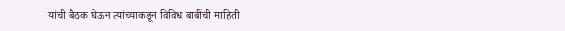यांची बैठक घेऊन त्यांच्याकडून विविध बाबींची माहिती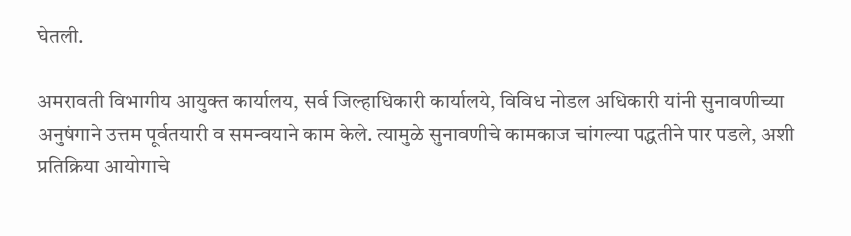घेतली.

अमरावती विभागीय आयुक्त कार्यालय, सर्व जिल्हाधिकारी कार्यालये, विविध नोडल अधिकारी यांनी सुनावणीच्या अनुषंगाने उत्तम पूर्वतयारी व समन्वयाने काम केले. त्यामुळे सुनावणीचे कामकाज चांगल्या पद्धतीने पार पडले, अशी प्रतिक्रिया आयोगाचे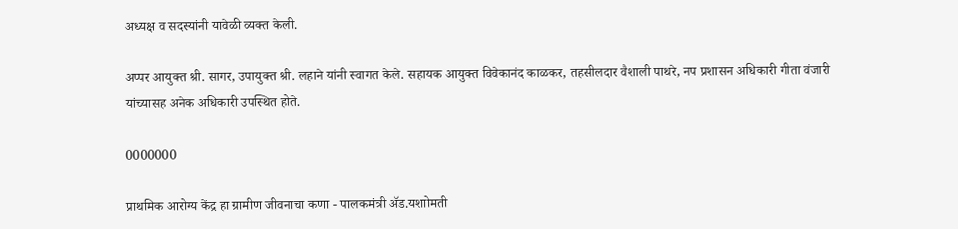अध्यक्ष व सदस्यांनी यावेळी व्यक्त केली.

अप्पर आयुक्त श्री. सागर, उपायुक्त श्री. लहाने यांनी स्वागत केले. सहायक आयुक्त विवेकानंद काळकर, तहसीलदार वैशाली पाथरे, नप प्रशासन अधिकारी गीता वंजारी यांच्यासह अनेक अधिकारी उपस्थित होते.

0000000

प्राथमिक आरोग्य केंद्र हा ग्रामीण जीवनाचा कणा - पालकमंत्री ॲड.यशाोमती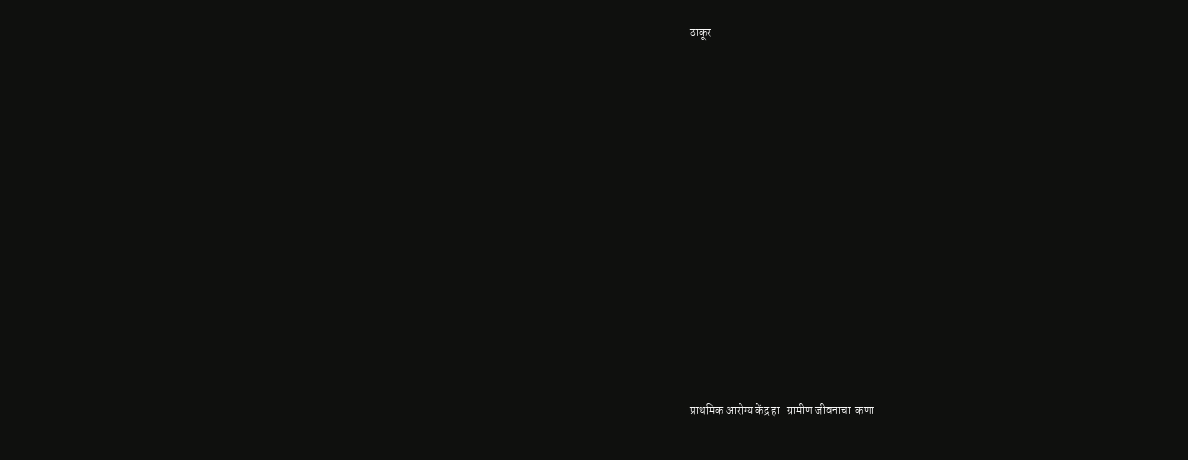ठाकूर













प्राथमिक आरोग्य केंद्र हा   ग्रामीण जीवनाचा  कणा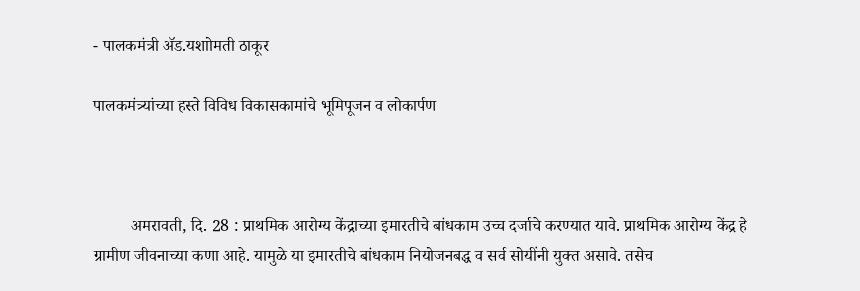- पालकमंत्री ॲड.यशाोमती ठाकूर

पालकमंत्र्यांच्या हस्ते विविध विकासकामांचे भूमिपूजन व लोकार्पण



         अमरावती, दि. 28 : प्राथमिक आरोग्य केंद्राच्या इमारतीचे बांधकाम उच्च दर्जाचे करण्यात यावे. प्राथमिक आरोग्य केंद्र हे ग्रामीण जीवनाच्या कणा आहे. यामुळे या इमारतीचे बांधकाम नियोजनबद्ध व सर्व सोयींनी युक्त असावे. तसेच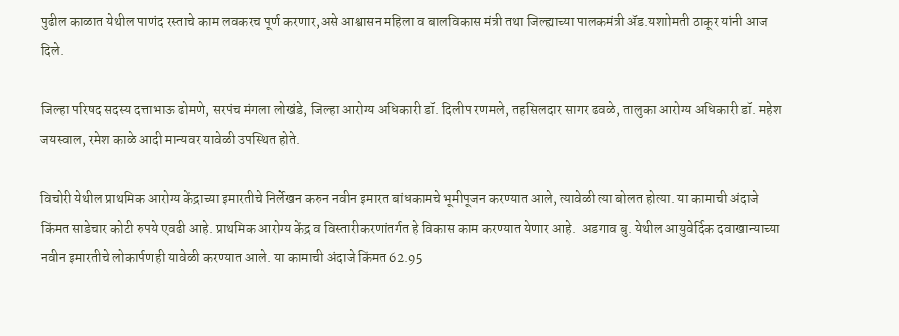पुढील काळात येथील पाणंद रस्ताचे काम लवकरच पूर्ण करणार,असे आश्वासन महिला व बालविकास मंत्री तथा जिल्ह्याच्या पालकमंत्री ॲड.यशाोमती ठाकूर यांनी आज दिले.

जिल्हा परिषद सदस्य दत्ताभाऊ ढोमणे, सरपंच मंगला लोखंडे, जिल्हा आरोग्य अधिकारी डॉ. दिलीप रणमले, तहसिलदार सागर ढवळे, तालुका आरोग्य अधिकारी डॉ. महेश जयस्वाल, रमेश काळे आदी मान्यवर यावेळी उपस्थित होते.

विचोरी येथील प्राथमिक आरोग्य केंद्राच्या इमारतीचे निर्लेखन करुन नवीन इमारत बांधकामचे भूमीपूजन करण्यात आले, त्यावेळी त्या बोलत होत्या. या कामाची अंदाजे किंमत साडेचार कोटी रुपये एवढी आहे. प्राथमिक आरोग्य केंद्र व विस्तारीकरणांतर्गत हे विकास काम करण्यात येणार आहे.  अडगाव बु. येथील आयुवेर्दिक दवाखान्याच्या नवीन इमारतीचे लोकार्पणही यावेळी करण्यात आले. या कामाची अंदाजे किंमत 62.95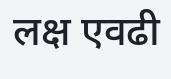लक्ष एवढी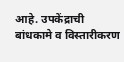आहे. उपकेंद्राची बांधकामे व विस्तारीकरण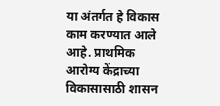या अंतर्गत हे विकास काम करण्यात आले आहे. प्राथमिक आरोग्य केंद्राच्या विकासासाठी शासन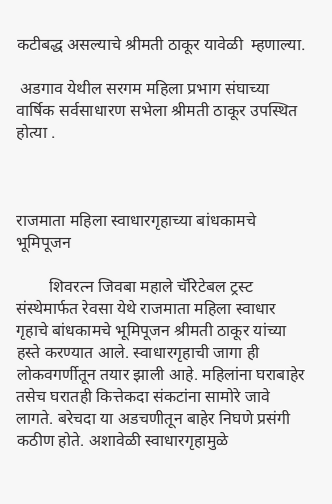कटीबद्ध असल्याचे श्रीमती ठाकूर यावेळी  म्हणाल्या.

 अडगाव येथील सरगम महिला प्रभाग संघाच्या वार्षिक सर्वसाधारण सभेला श्रीमती ठाकूर उपस्थित होत्या .



राजमाता महिला स्वाधारगृहाच्या बांधकामचे भूमिपूजन

        शिवरत्न जिवबा महाले चॅरिटेबल ट्रस्ट संस्थेमार्फत रेवसा येथे राजमाता महिला स्वाधार गृहाचे बांधकामचे भूमिपूजन श्रीमती ठाकूर यांच्या हस्ते करण्यात आले. स्वाधारगृहाची जागा ही लोकवगर्णीतून तयार झाली आहे. महिलांना घराबाहेर तसेच घरातही कित्तेकदा संकटांना सामोरे जावे लागते. बरेचदा या अडचणीतून बाहेर निघणे प्रसंगी कठीण होते. अशावेळी स्वाधारगृहामुळे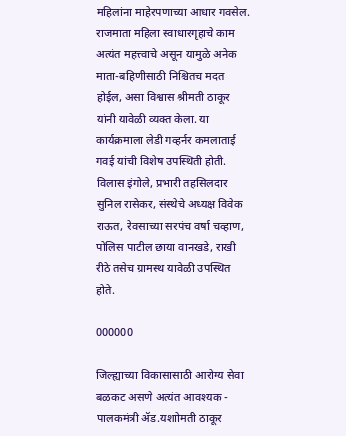महिलांना माहेरपणाच्या आधार गवसेल. राजमाता महिला स्वाधारगृहाचे काम अत्यंत महत्त्वाचे असून यामुळे अनेक माता-बहिणीसाठी निश्चितच मदत होईल, असा विश्वास श्रीमती ठाकूर यांनी यावेळी व्यक्त केला. या कार्यक्रमाला लेडी गव्हर्नर कमलाताई गवई यांची विशेष उपस्थिती होती. विलास इंगोले, प्रभारी तहसिलदार सुनिल रासेकर, संस्थेचे अध्यक्ष विवेक राऊत, रेवसाच्या सरपंच वर्षा चव्हाण, पोलिस पाटील छाया वानखडे, राखी रीठे तसेच ग्रामस्थ यावेळी उपस्थित होते.

000000

जिल्ह्याच्या विकासासाठी आरोग्य सेवा बळकट असणे अत्यंत आवश्यक - पालकमंत्री ॲड.यशाोमती ठाकूर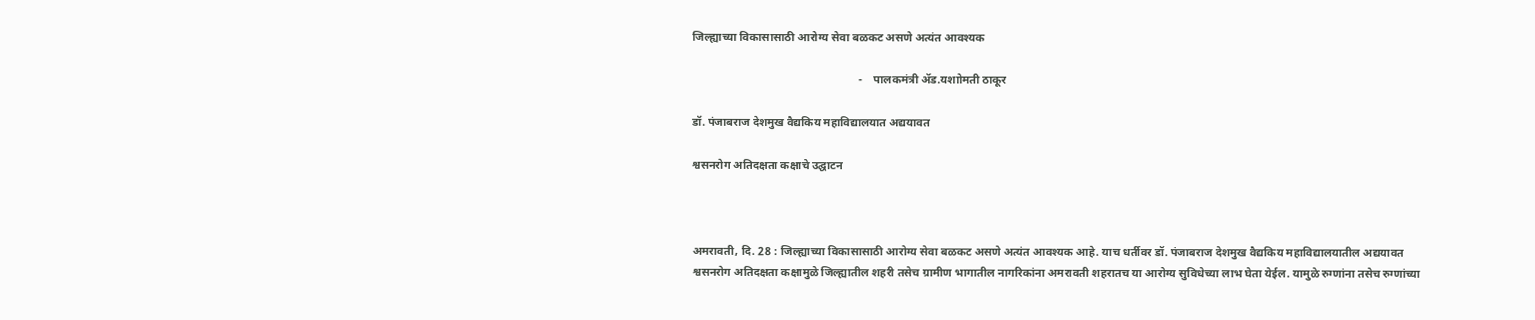जिल्ह्याच्या विकासासाठी आरोग्य सेवा बळकट असणे अत्यंत आवश्यक

                                                          -    पालकमंत्री ॲड.यशाोमती ठाकूर

डॉ. पंजाबराज देशमुख वैद्यकिय महाविद्यालयात अद्ययावत

श्वसनरोग अतिदक्षता कक्षाचे उद्घाटन



अमरावती, दि. 28 : जिल्ह्याच्या विकासासाठी आरोग्य सेवा बळकट असणे अत्यंत आवश्यक आहे. याच धर्तीवर डॉ. पंजाबराज देशमुख वैद्यकिय महाविद्यालयातील अद्ययावत श्वसनरोग अतिदक्षता कक्षामुळे जिल्ह्यातील शहरी तसेच ग्रामीण भागातील नागरिकांना अमरावती शहरातच या आरोग्य सुविधेच्या लाभ घेता येईल. यामुळे रुग्णांना तसेच रुग्णांच्या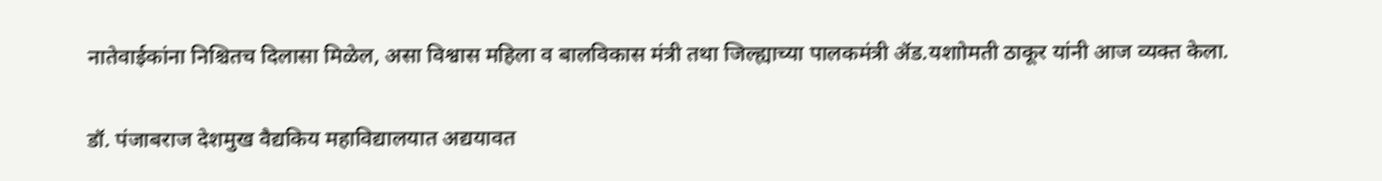नातेवाईकांना निश्चितच दिलासा मिळेल, असा विश्वास महिला व बालविकास मंत्री तथा जिल्ह्याच्या पालकमंत्री ॲड.यशाोमती ठाकूर यांनी आज व्यक्त केला.

डॉ. पंजाबराज देशमुख वैद्यकिय महाविद्यालयात अद्ययावत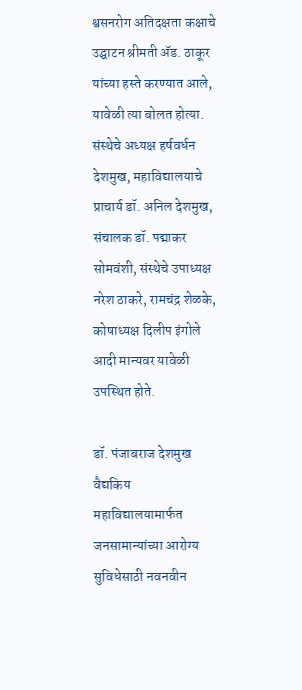श्वसनरोग अतिदक्षता कक्षाचे उद्घाटन श्रीमती ॲड. ठाकूर यांच्या हस्ते करण्यात आले, यावेळी त्या बोलत होत्या. संस्थेचे अध्यक्ष हर्षवर्धन देशमुख, महाविद्यालयाचे प्राचार्य डॉ. अनिल देशमुख, संचालक डॉ. पद्माकर सोमवंशी, संस्थेचे उपाध्यक्ष नरेश ठाकरे, रामचंद्र शेळके, कोषाध्यक्ष दिलीप इंगोले आदी मान्यवर यावेळी उपस्थित होते.

डॉ. पंजाबराज देशमुख वैद्यकिय महाविद्यालयामार्फत जनसामान्यांच्या आरोग्य सुविधेसाठी नवनवीन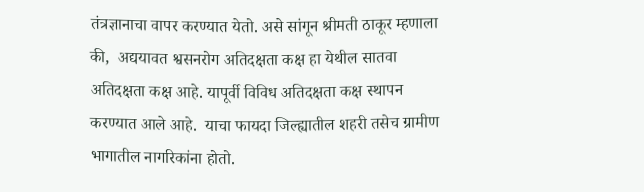तंत्रज्ञानाचा वापर करण्यात येतो. असे सांगून श्रीमती ठाकूर म्हणाला की,  अद्ययावत श्वसनरोग अतिदक्षता कक्ष हा येथील सातवा अतिदक्षता कक्ष आहे. यापूर्वी विविध अतिदक्षता कक्ष स्थापन करण्यात आले आहे.  याचा फायदा जिल्ह्यातील शहरी तसेच ग्रामीण भागातील नागरिकांना होतो.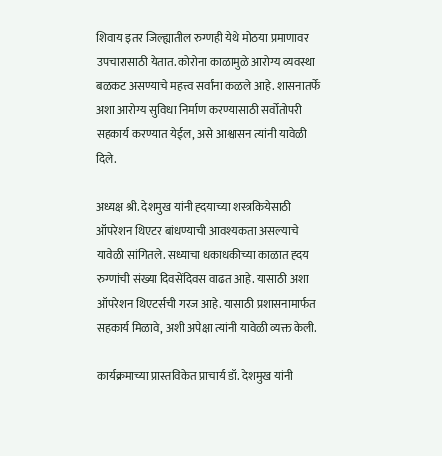शिवाय इतर जिल्ह्यातील रुग्णही येथे मोठया प्रमाणावर उपचारासाठी येतात. कोरोना काळामुळे आरोग्य व्यवस्था बळकट असण्याचे महत्त्व सर्वांना कळले आहे. शासनातर्फे अशा आरोग्य सुविधा निर्माण करण्यासाठी सर्वोतोपरी सहकार्य करण्यात येईल, असे आश्वासन त्यांनी यावेळी दिले.

अध्यक्ष श्री. देशमुख यांनी ह्दयाच्या शस्त्रकियेसाठी ऑपरेशन थिएटर बांधण्याची आवश्यकता असल्याचे यावेळी सांगितले. सध्याचा धकाधकीच्या काळात ह्दय रुग्णांची संख्या दिवसेंदिवस वाढत आहे. यासाठी अशा ऑपरेशन थिएटर्सची गरज आहे. यासाठी प्रशासनामार्फत सहकार्य मिळावे, अशी अपेक्षा त्यांनी यावेळी व्यक्त केली.

कार्यक्रमाच्या प्रास्तविकेत प्राचार्य डॉ. देशमुख यांनी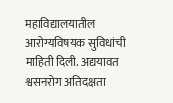महाविद्यालयातील आरोग्यविषयक सुविधांची माहिती दिली. अद्ययावत श्वसनरोग अतिदक्षता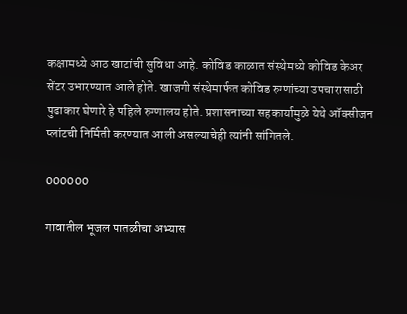कक्षामध्ये आठ खाटांची सुविधा आहे. कोविड काळात संस्थेमध्ये कोविड केअर सेंटर उभारण्यात आले होते. खाजगी संस्थेमार्फत कोविड रुग्णांच्या उपचारासाठी पुढाकार घेणारे हे पहिले रुग्णालय होते. प्रशासनाच्या सहकार्यामुळे येथे ऑक्सीजन प्लांटची निर्मिती करण्यात आली असल्याचेही त्यांनी सांगितले.

000000

गावातील भूजल पातळीचा अभ्यास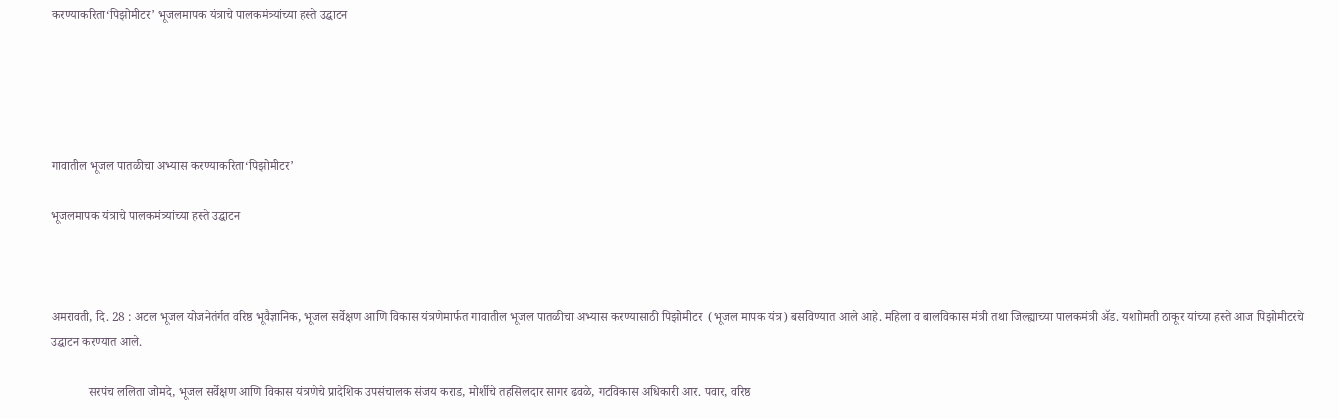करण्याकरिता‘पिझोमीटर’ भूजलमापक यंत्राचे पालकमंत्र्यांच्या हस्ते उद्घाटन





गावातील भूजल पातळीचा अभ्यास करण्याकरिता‘पिझोमीटर’

भूजलमापक यंत्राचे पालकमंत्र्यांच्या हस्ते उद्घाटन



अमरावती, दि. 28 : अटल भूजल योजनेतंर्गत वरिष्ठ भूवैज्ञानिक, भूजल सर्वेक्षण आणि विकास यंत्रणेमार्फत गावातील भूजल पातळीचा अभ्यास करण्यासाठी पिझोमीटर  (भूजल मापक यंत्र) बसविण्यात आले आहे. महिला व बालविकास मंत्री तथा जिल्ह्याच्या पालकमंत्री ॲड. यशाोमती ठाकूर यांच्या हस्ते आज पिझोमीटरचे उद्घाटन करण्यात आले.

            सरपंच ललिता जोमदे, भूजल सर्वेक्षण आणि विकास यंत्रणेचे प्रादेशिक उपसंचालक संजय कराड, मोर्शीचे तहसिलदार सागर ढवळे, गटविकास अधिकारी आर. पवार, वरिष्ठ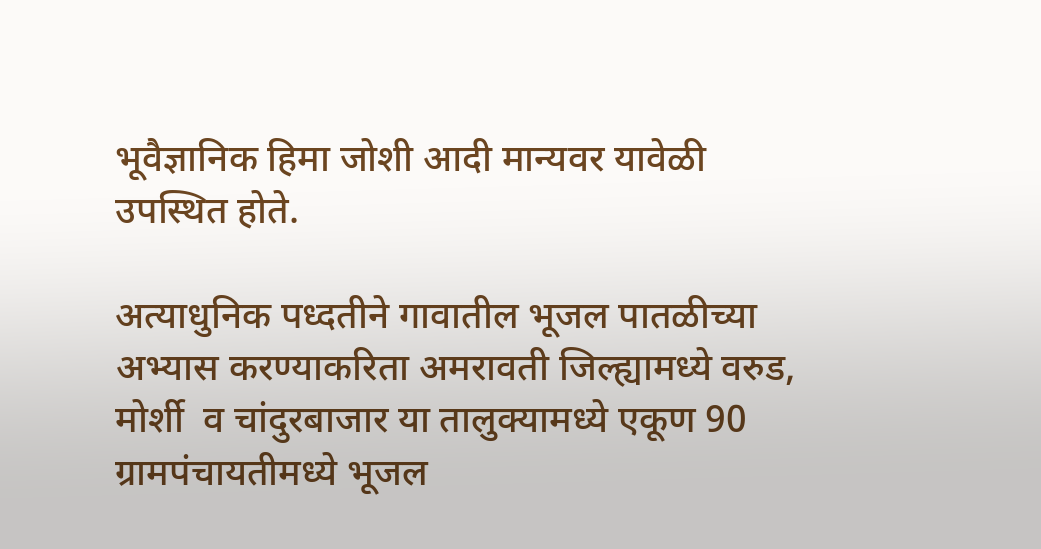भूवैज्ञानिक हिमा जोशी आदी मान्यवर यावेळी उपस्थित होते.

अत्याधुनिक पध्दतीने गावातील भूजल पातळीच्या अभ्यास करण्याकरिता अमरावती जिल्ह्यामध्ये वरुड, मोर्शी  व चांदुरबाजार या तालुक्यामध्ये एकूण 90 ग्रामपंचायतीमध्ये भूजल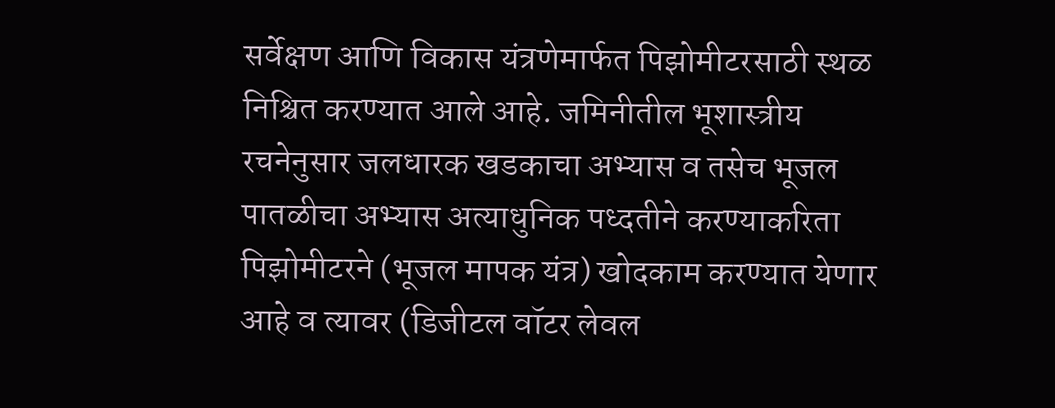सर्वेक्षण आणि विकास यंत्रणेमार्फत पिझोमीटरसाठी स्थळ निश्चित करण्यात आले आहे. जमिनीतील भूशास्त्रीय रचनेनुसार जलधारक खडकाचा अभ्यास व तसेच भूजल पातळीचा अभ्यास अत्याधुनिक पध्दतीने करण्याकरिता पिझोमीटरने (भूजल मापक यंत्र) खोदकाम करण्यात येणार आहे व त्यावर (डिजीटल वॉटर लेवल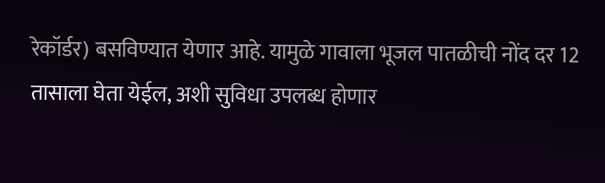रेकॉर्डर) बसविण्यात येणार आहे. यामुळे गावाला भूजल पातळीची नोंद दर 12 तासाला घेता येईल, अशी सुविधा उपलब्ध होणार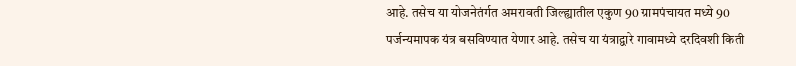आहे. तसेच या योजनेतंर्गत अमरावती जिल्ह्यातील एकुण 90 ग्रामपंचायत मध्ये 90 पर्जन्यमापक यंत्र बसविण्यात येणार आहे. तसेच या यंत्राद्वारे गावामध्ये दरदिवशी किती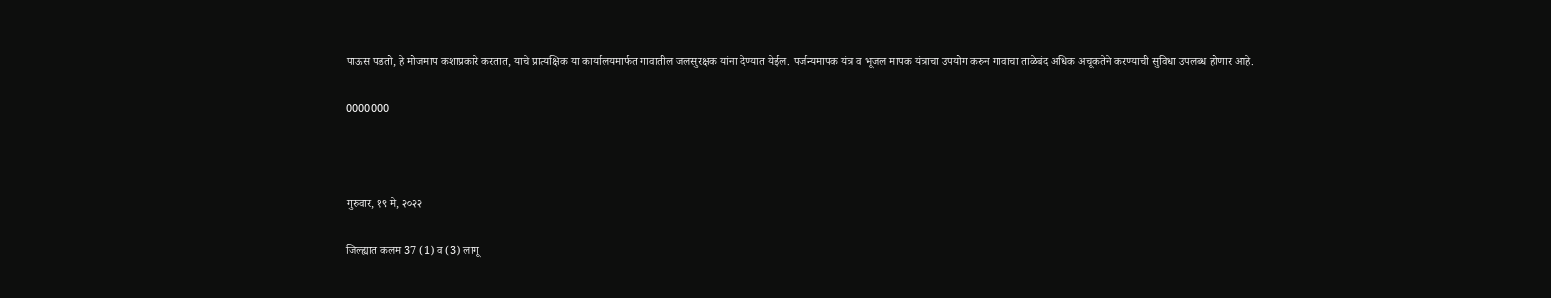पाऊस पडतो, हे मोजमाप कशाप्रकारे करतात, याचे प्रात्यक्षिक या कार्यालयमार्फत गावातील जलसुरक्षक यांना देण्यात येईल. पर्जन्यमापक यंत्र व भूजल मापक यंत्राचा उपयोग करुन गावाचा ताळेबंद अधिक अचूकतेने करण्याची सुविधा उपलब्ध होणार आहे.

0000000



गुरुवार, १९ मे, २०२२

जिल्‍ह्यात कलम 37 (1) व (3) लागू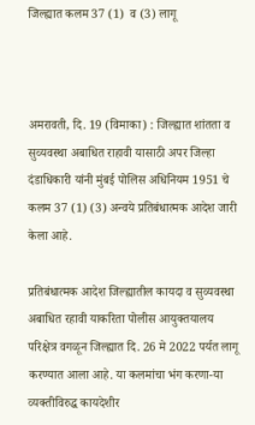जिल्‍ह्यात कलम 37 (1)  व (3) लागू



अमरावती, दि. 19 (विमाका) : जिल्‍ह्यात शांतता व सुव्‍यवस्‍था अबाधित राहावी यासाठी अपर जिल्‍हा दंडाधिकारी यांनी मुंबई पोलिस अधिनियम 1951 चे कलम 37 (1) (3) अन्वये प्रतिबंधात्मक आदेश जारी केला आहे.

प्रतिबंधात्मक आदेश जिल्ह्यातील कायदा व सुव्यवस्था अबाधित रहावी याकरिता पोलीस आयुक्तयालय परिक्षेत्र वगळून जिल्ह्यात दि. 26 मे 2022 पर्यत लागू करण्यात आला आहे. या कलमांचा भंग करणा-या व्‍यक्‍तीविरुद्ध कायदेशीर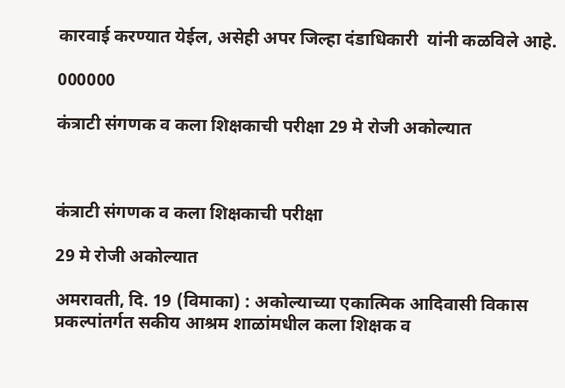कारवाई करण्‍यात येईल, असेही अपर जिल्हा दंडाधिकारी  यांनी कळविले आहे.

000000

कंत्राटी संगणक व कला शिक्षकाची परीक्षा 29 मे रोजी अकोल्यात



कंत्राटी संगणक व कला शिक्षकाची परीक्षा

29 मे रोजी अकोल्यात

अमरावती, दि. 19 (विमाका) : अकोल्याच्या एकात्मिक आदिवासी विकास प्रकल्पांतर्गत सकीय आश्रम शाळांमधील कला शिक्षक व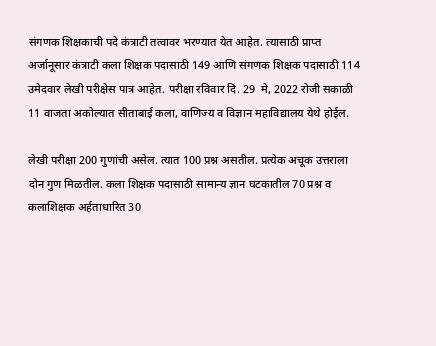संगणक शिक्षकाची पदे कंत्राटी तत्वावर भरण्यात येत आहेत. त्यासाठी प्राप्त अर्जानूसार कंत्राटी कला शिक्षक पदासाठी 149 आणि संगणक शिक्षक पदासाठी 114 उमेदवार लेखी परीक्षेस पात्र आहेत. परीक्षा रविवार दि. 29  मे, 2022 रोजी सकाळी 11 वाजता अकोल्यात सीताबाई कला, वाणिज्य व विज्ञान महाविद्यालय येथे होईल.

लेखी परीक्षा 200 गुणांची असेल. त्यात 100 प्रश्न असतील. प्रत्येक अचूक उत्तराला दोन गुण मिळतील. कला शिक्षक पदासाठी सामान्य ज्ञान घटकातील 70 प्रश्न व कलाशिक्षक अर्हताधारित 30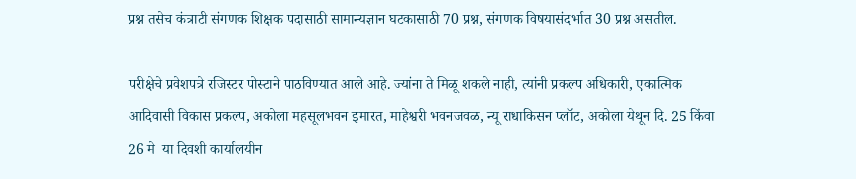प्रश्न तसेच कंत्राटी संगणक शिक्षक पदासाठी सामान्यज्ञान घटकासाठी 70 प्रश्न, संगणक विषयासंदर्भात 30 प्रश्न असतील.

परीक्षेचे प्रवेशपत्रे रजिस्टर पोस्टाने पाठविण्यात आले आहे. ज्यांना ते मिळू शकले नाही, त्यांनी प्रकल्प अधिकारी, एकात्मिक आदिवासी विकास प्रकल्प, अकोला महसूलभवन इमारत, माहेश्वरी भवनजवळ, न्यू राधाकिसन प्लॉट, अकोला येथून दि. 25 किंवा 26 मे  या दिवशी कार्यालयीन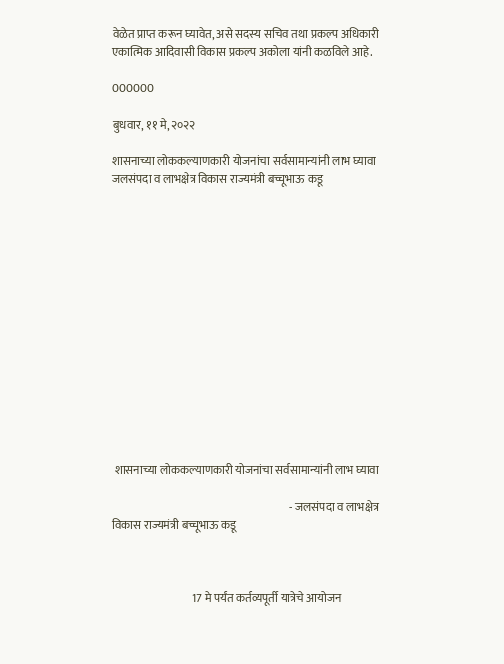वेळेत प्राप्त करून घ्यावेत, असे सदस्य सचिव तथा प्रकल्प अधिकारी एकात्मिक आदिवासी विकास प्रकल्प अकोला यांनी कळविले आहे.

000000

बुधवार, ११ मे, २०२२

शासनाच्या लोककल्याणकारी योजनांचा सर्वसामान्यांनी लाभ घ्यावा जलसंपदा व लाभक्षेत्र विकास राज्यमंत्री बच्चूभाऊ कडू















 शासनाच्या लोककल्याणकारी योजनांचा सर्वसामान्यांनी लाभ घ्यावा

                                                                              - जलसंपदा व लाभक्षेत्र विकास राज्यमंत्री बच्चूभाऊ कडू



                                   17 मे पर्यंत कर्तव्यपूर्ती यात्रेचे आयोजन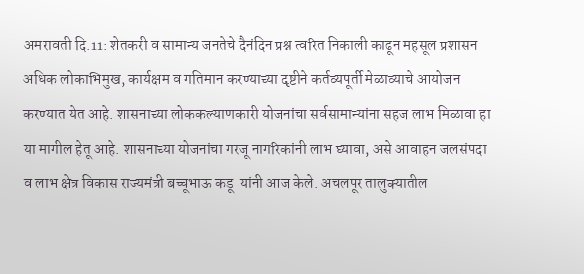अमरावती दि.11: शेतकरी व सामान्य जनतेचे दैनंदिन प्रश्न त्वरित निकाली काढून महसूल प्रशासन अधिक लोकाभिमुख, कार्यक्षम व गतिमान करण्याच्या दृष्टीने कर्तव्यपूर्ती मेळाव्याचे आयोजन करण्यात येत आहे. शासनाच्या लोककल्याणकारी योजनांचा सर्वसामान्यांना सहज लाभ मिळावा हा या मागील हेतू आहे. शासनाच्या योजनांचा गरजू नागरिकांनी लाभ घ्यावा, असे आवाहन जलसंपदा व लाभ क्षेत्र विकास राज्यमंत्री बच्चूभाऊ कडू  यांनी आज केले. अचलपूर तालुक्यातील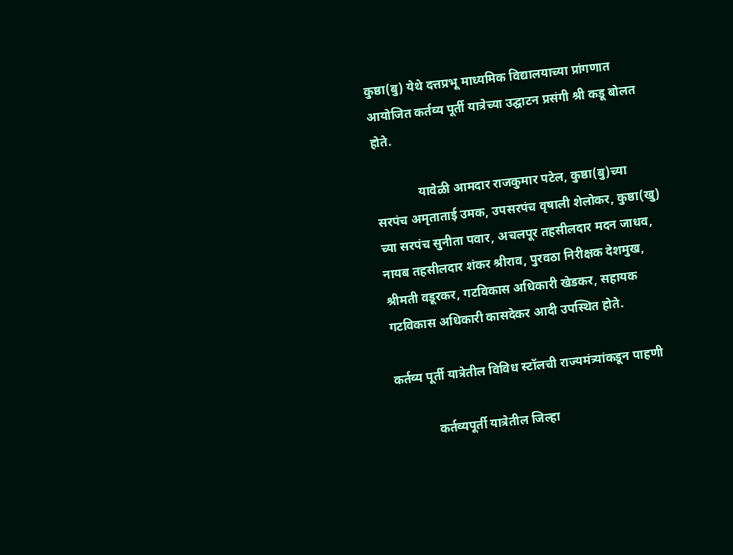कुष्ठा(बु) येथे दत्तप्रभू माध्यमिक विद्यालयाच्या प्रांगणात आयोजित कर्तव्य पूर्ती यात्रेच्या उद्घाटन प्रसंगी श्री कडू बोलत होते.

              यावेळी आमदार राजकुमार पटेल, कुष्ठा(बु)च्या सरपंच अमृताताई उमक, उपसरपंच वृषाली शेलोकर, कुष्ठा(खु) च्या सरपंच सुनीता पवार, अचलपूर तहसीलदार मदन जाधव, नायब तहसीलदार शंकर श्रीराव, पुरवठा निरीक्षक देशमुख, श्रीमती वडूरकर, गटविकास अधिकारी खेडकर, सहायक गटविकास अधिकारी कासदेकर आदी उपस्थित होते.

कर्तव्य पूर्ती यात्रेतील विविध स्टॉलची राज्यमंत्र्यांकडून पाहणी

             कर्तव्यपूर्ती यात्रेतील जिल्हा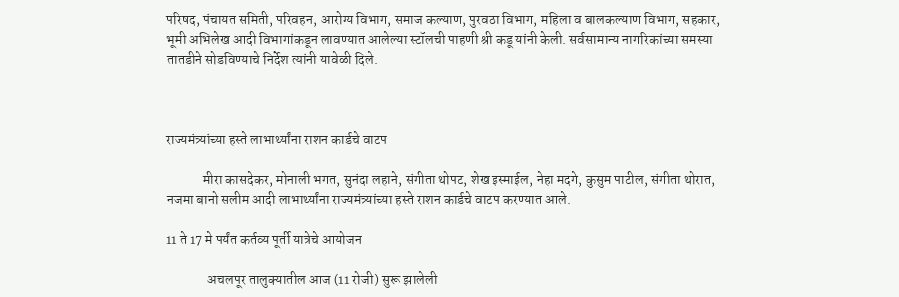परिषद, पंचायत समिती, परिवहन, आरोग्य विभाग, समाज कल्याण, पुरवठा विभाग, महिला व बालकल्याण विभाग, सहकार, भूमी अभिलेख आदी विभागांकडून लावण्यात आलेल्या स्टॉलची पाहणी श्री कडू यांनी केली. सर्वसामान्य नागरिकांच्या समस्या तातडीने सोडविण्याचे निर्देश त्यांनी यावेळी दिले.



राज्यमंत्र्यांच्या हस्ते लाभार्थ्यांना राशन कार्डचे वाटप

             मीरा कासदेकर, मोनाली भगत, सुनंदा लहाने, संगीता थोपट, शेख इस्माईल, नेहा मदगे, कुसुम पाटील, संगीता थोरात, नजमा बानो सलीम आदी लाभार्थ्यांना राज्यमंत्र्यांच्या हस्ते राशन कार्डचे वाटप करण्यात आले.

11 ते 17 मे पर्यंत कर्तव्य पूर्ती यात्रेचे आयोजन

               अचलपूर तालुक्यातील आज (11 रोजी) सुरू झालेली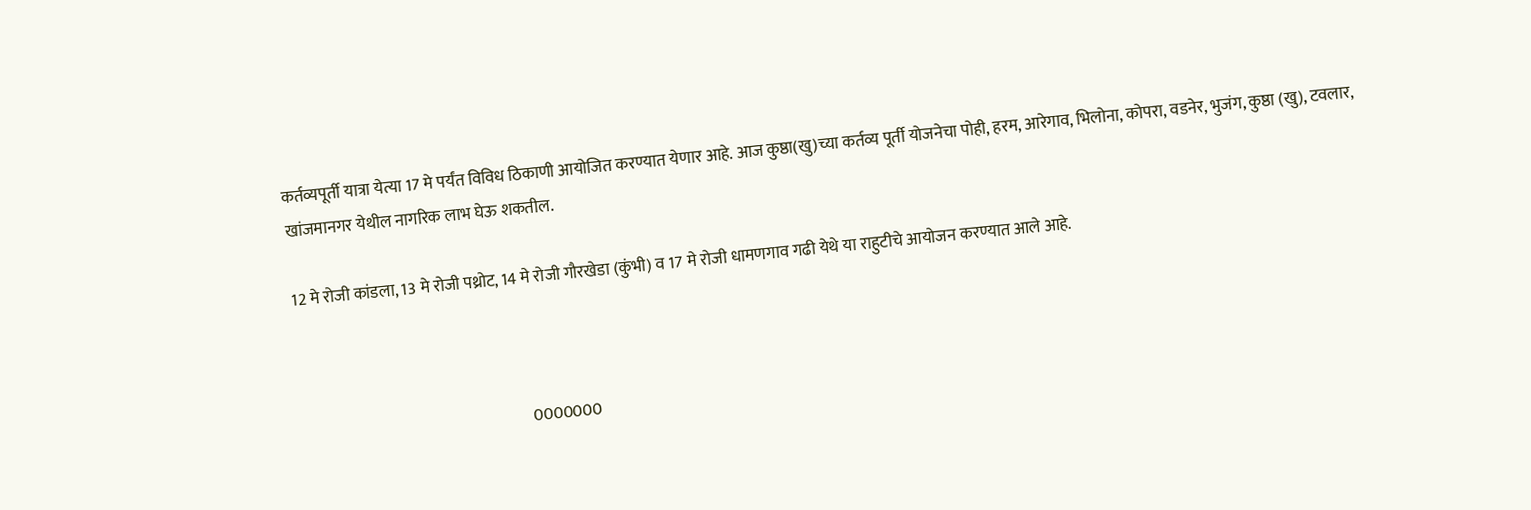कर्तव्यपूर्ती यात्रा येत्या 17 मे पर्यंत विविध ठिकाणी आयोजित करण्यात येणार आहे. आज कुष्ठा(खु)च्या कर्तव्य पूर्ती योजनेचा पोही, हरम, आरेगाव, भिलोना, कोपरा, वडनेर, भुजंग, कुष्ठा (खु), टवलार, खांजमानगर येथील नागरिक लाभ घेऊ शकतील.

12 मे रोजी कांडला, 13 मे रोजी पथ्रोट, 14 मे रोजी गौरखेडा (कुंभी) व 17 मे रोजी धामणगाव गढी येथे या राहुटीचे आयोजन करण्यात आले आहे.



                                                                       0000000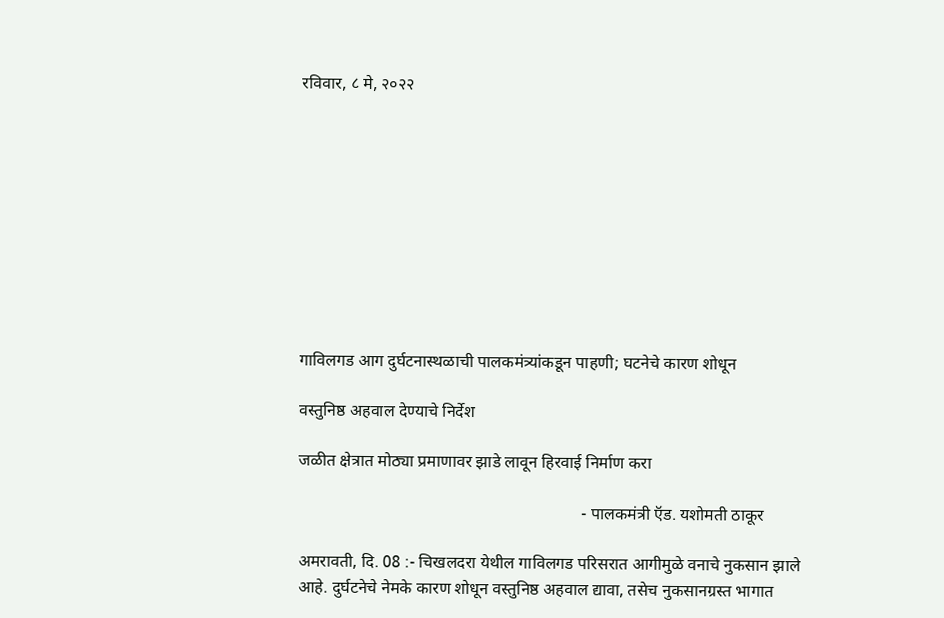रविवार, ८ मे, २०२२










गाविलगड आग दुर्घटनास्थळाची पालकमंत्र्यांकडून पाहणी; घटनेचे कारण शोधून

वस्तुनिष्ठ अहवाल देण्याचे निर्देश

जळीत क्षेत्रात मोठ्या प्रमाणावर झाडे लावून हिरवाई निर्माण करा

                                                                    - पालकमंत्री ऍड. यशोमती ठाकूर

अमरावती, दि. 08 :- चिखलदरा येथील गाविलगड परिसरात आगीमुळे वनाचे नुकसान झाले आहे. दुर्घटनेचे नेमके कारण शोधून वस्तुनिष्ठ अहवाल द्यावा, तसेच नुकसानग्रस्त भागात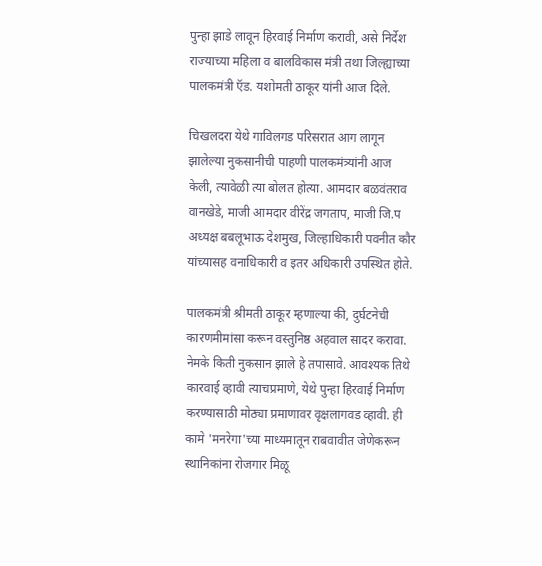पुन्हा झाडे लावून हिरवाई निर्माण करावी, असे निर्देश राज्याच्या महिला व बालविकास मंत्री तथा जिल्ह्याच्या पालकमंत्री ऍड. यशोमती ठाकूर यांनी आज दिले.

चिखलदरा येथे गाविलगड परिसरात आग लागून झालेल्या नुकसानीची पाहणी पालकमंत्र्यांनी आज केली, त्यावेळी त्या बोलत होत्या. आमदार बळवंतराव वानखेडे, माजी आमदार वीरेंद्र जगताप, माजी जि.प अध्यक्ष बबलूभाऊ देशमुख, जिल्हाधिकारी पवनीत कौर यांच्यासह वनाधिकारी व इतर अधिकारी उपस्थित होते.

पालकमंत्री श्रीमती ठाकूर म्हणाल्या की, दुर्घटनेची कारणमीमांसा करून वस्तुनिष्ठ अहवाल सादर करावा. नेमके किती नुकसान झाले हे तपासावे. आवश्यक तिथे कारवाई व्हावी त्याचप्रमाणे, येथे पुन्हा हिरवाई निर्माण करण्यासाठी मोठ्या प्रमाणावर वृक्षलागवड व्हावी. ही कामे 'मनरेगा'च्या माध्यमातून राबवावीत जेणेकरून स्थानिकांना रोजगार मिळू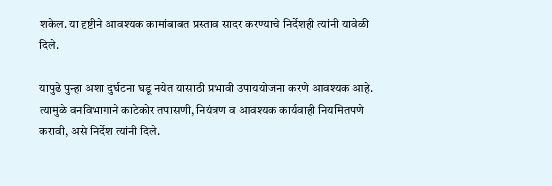शकेल. या दृष्टीने आवश्यक कामांबाबत प्रस्ताव सादर करण्याचे निर्देशही त्यांनी यावेळी दिले.

यापुढे पुन्हा अशा दुर्घटना घडू नयेत यासाठी प्रभावी उपाययोजना करणे आवश्यक आहे. त्यामुळे वनविभागाने काटेकोर तपासणी, नियंत्रण व आवश्यक कार्यवाही नियमितपणे करावी, असे निर्देश त्यांनी दिले.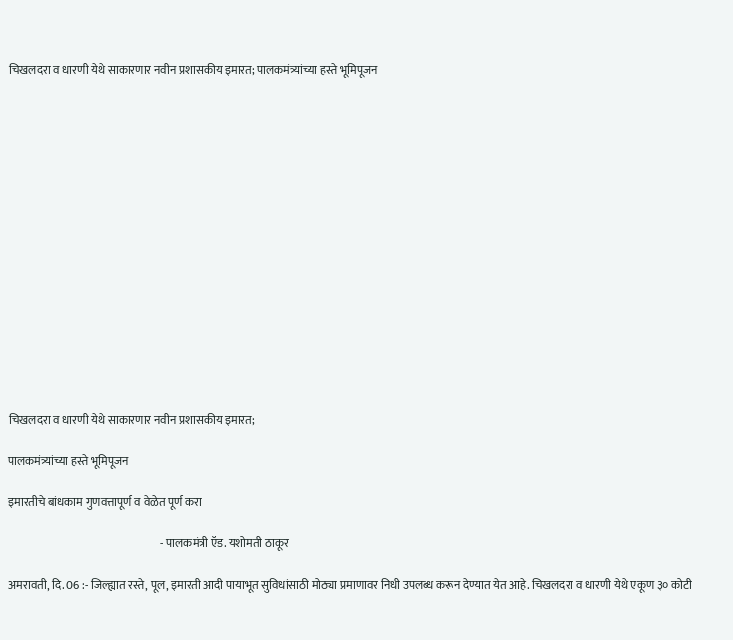चिखलदरा व धारणी येथे साकारणार नवीन प्रशासकीय इमारत; पालकमंत्र्यांच्या हस्ते भूमिपूजन
















चिखलदरा व धारणी येथे साकारणार नवीन प्रशासकीय इमारत;

पालकमंत्र्यांच्या हस्ते भूमिपूजन

इमारतीचे बांधकाम गुणवत्तापूर्ण व वेळेत पूर्ण करा

                                                                   - पालकमंत्री ऍड. यशोमती ठाकूर

अमरावती, दि. 06 :- जिल्ह्यात रस्ते, पूल, इमारती आदी पायाभूत सुविधांसाठी मोठ्या प्रमाणावर निधी उपलब्ध करून देण्यात येत आहे. चिखलदरा व धारणी येथे एकूण ३० कोटी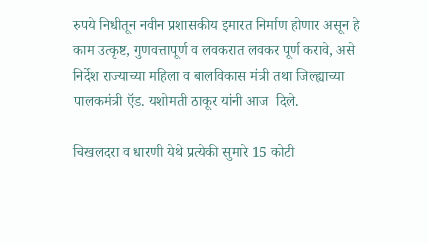रुपये निधीतून नवीन प्रशासकीय इमारत निर्माण होणार असून हे काम उत्कृष्ट, गुणवत्तापूर्ण व लवकरात लवकर पूर्ण करावे, असे निर्देश राज्याच्या महिला व बालविकास मंत्री तथा जिल्ह्याच्या पालकमंत्री ऍड. यशोमती ठाकूर यांनी आज  दिले.

चिखलदरा व धारणी येथे प्रत्येकी सुमारे 15 कोटी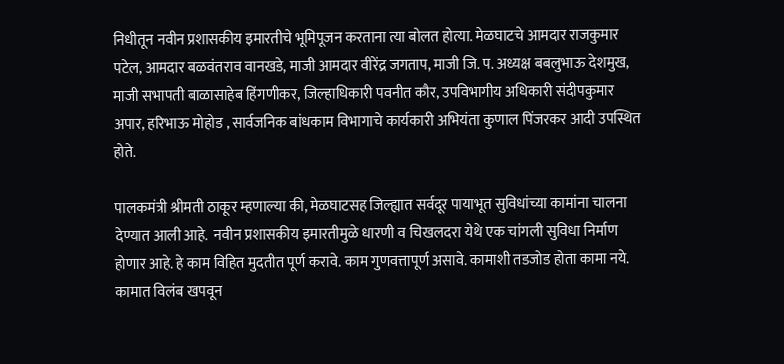निधीतून नवीन प्रशासकीय इमारतीचे भूमिपूजन करताना त्या बोलत होत्या. मेळघाटचे आमदार राजकुमार पटेल, आमदार बळवंतराव वानखडे, माजी आमदार वीरेंद्र जगताप, माजी जि. प. अध्यक्ष बबलुभाऊ देशमुख, माजी सभापती बाळासाहेब हिंगणीकर, जिल्हाधिकारी पवनीत कौर, उपविभागीय अधिकारी संदीपकुमार अपार, हरिभाऊ मोहोड , सार्वजनिक बांधकाम विभागाचे कार्यकारी अभियंता कुणाल पिंजरकर आदी उपस्थित होते.

पालकमंत्री श्रीमती ठाकूर म्हणाल्या की, मेळघाटसह जिल्ह्यात सर्वदूर पायाभूत सुविधांच्या कामांना चालना देण्यात आली आहे.  नवीन प्रशासकीय इमारतीमुळे धारणी व चिखलदरा येथे एक चांगली सुविधा निर्माण होणार आहे. हे काम विहित मुदतीत पूर्ण करावे. काम गुणवत्तापूर्ण असावे. कामाशी तडजोड होता कामा नये. कामात विलंब खपवून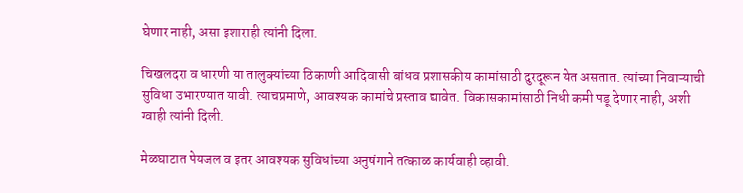घेणार नाही, असा इशाराही त्यांनी दिला.

चिखलदरा व धारणी या तालुक्यांच्या ठिकाणी आदिवासी बांधव प्रशासकीय कामांसाठी दुरदूरून येत असतात. त्यांच्या निवाऱ्याची सुविधा उभारण्यात यावी. त्याचप्रमाणे, आवश्यक कामांचे प्रस्ताव द्यावेत. विकासकामांसाठी निधी कमी पडू देणार नाही, अशी  ग्वाही त्यांनी दिली.

मेळघाटात पेयजल व इतर आवश्यक सुविधांच्या अनुषंगाने तत्काळ कार्यवाही व्हावी.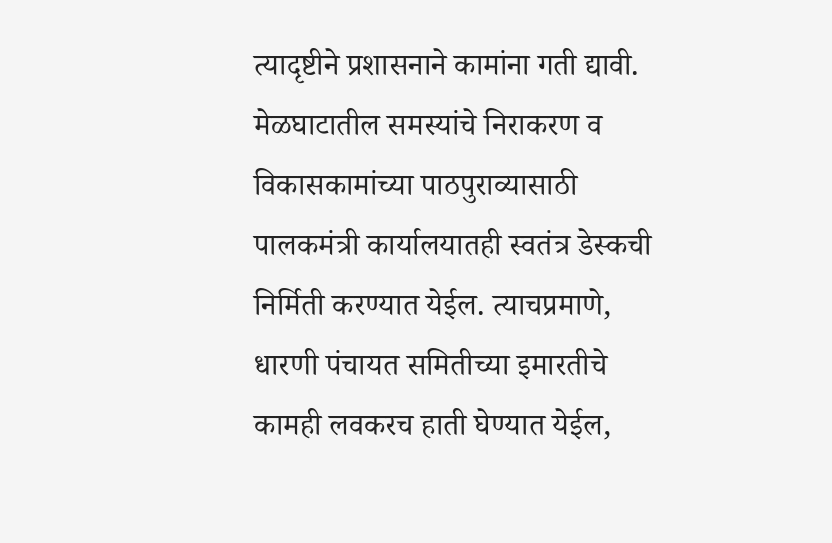त्यादृष्टीने प्रशासनाने कामांना गती द्यावी.  मेळघाटातील समस्यांचे निराकरण व विकासकामांच्या पाठपुराव्यासाठी पालकमंत्री कार्यालयातही स्वतंत्र डेस्कची निर्मिती करण्यात येईल. त्याचप्रमाणे, धारणी पंचायत समितीच्या इमारतीचे कामही लवकरच हाती घेण्यात येईल,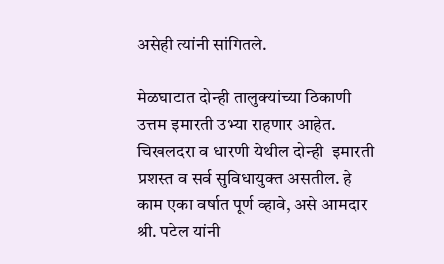असेही त्यांनी सांगितले.

मेळघाटात दोन्ही तालुक्यांच्या ठिकाणी उत्तम इमारती उभ्या राहणार आहेत. चिखलदरा व धारणी येथील दोन्ही  इमारती प्रशस्त व सर्व सुविधायुक्त असतील. हे काम एका वर्षात पूर्ण व्हावे, असे आमदार श्री. पटेल यांनी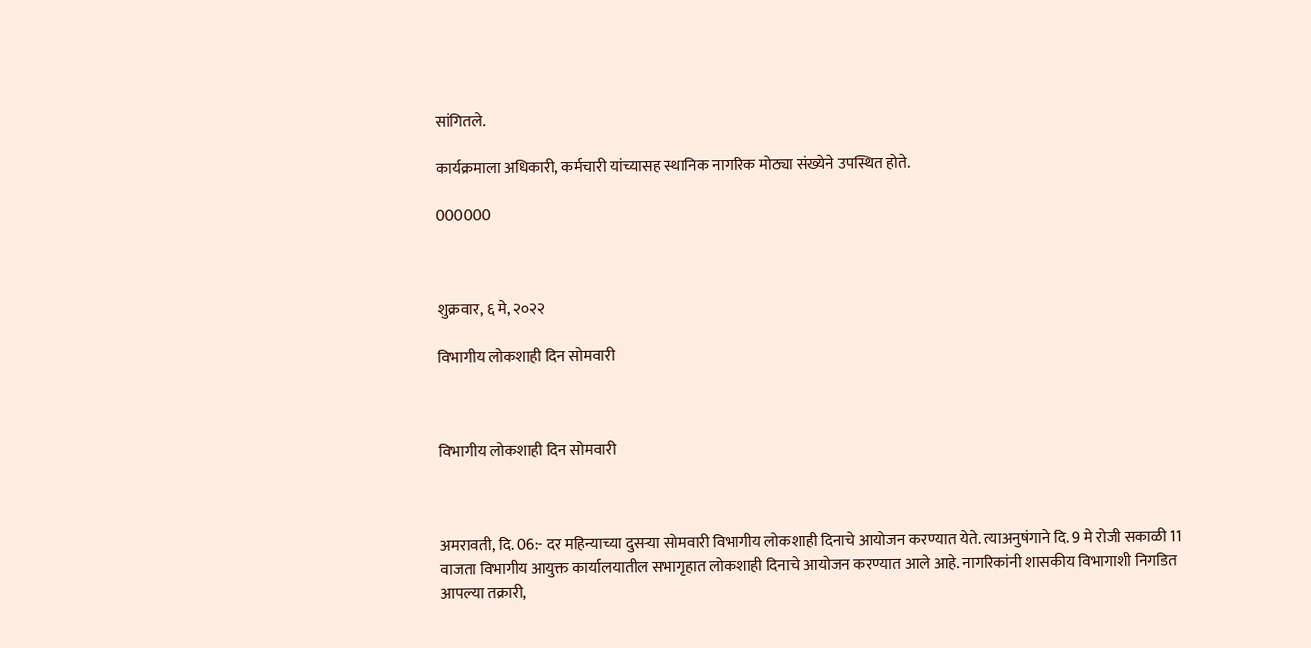सांगितले.

कार्यक्रमाला अधिकारी, कर्मचारी यांच्यासह स्थानिक नागरिक मोठ्या संख्येने उपस्थित होते.

000000



शुक्रवार, ६ मे, २०२२

विभागीय लोकशाही दिन सोमवारी



विभागीय लोकशाही दिन सोमवारी



अमरावती, दि. 06:- दर महिन्याच्या दुसऱ्या सोमवारी विभागीय लोकशाही दिनाचे आयोजन करण्यात येते. त्याअनुषंगाने दि. 9 मे रोजी सकाळी 11 वाजता विभागीय आयुक्त कार्यालयातील सभागृहात लोकशाही दिनाचे आयोजन करण्यात आले आहे. नागरिकांनी शासकीय विभागाशी निगडित आपल्या तक्रारी,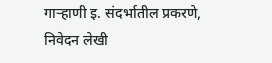गाऱ्हाणी इ. संदर्भातील प्रकरणे, निवेदन लेखी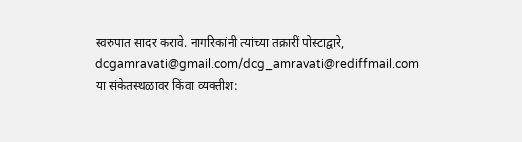स्वरुपात सादर करावे. नागरिकांनी त्यांच्या तक्रारीं पोस्टाद्वारे, dcgamravati@gmail.com/dcg_amravati@rediffmail.com या संकेतस्थळावर किंवा व्यक्तीश: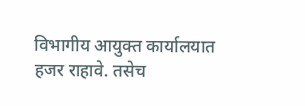विभागीय आयुक्त कार्यालयात हजर राहावे. तसेच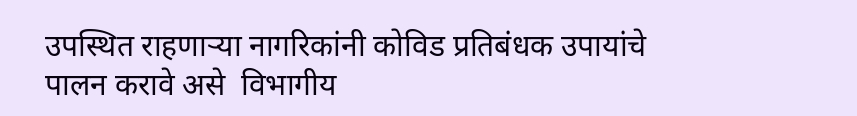उपस्थित राहणाऱ्या नागरिकांनी कोविड प्रतिबंधक उपायांचे पालन करावे असे  विभागीय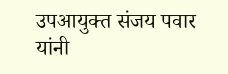उपआयुक्त संजय पवार यांनी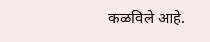कळविले आहे.